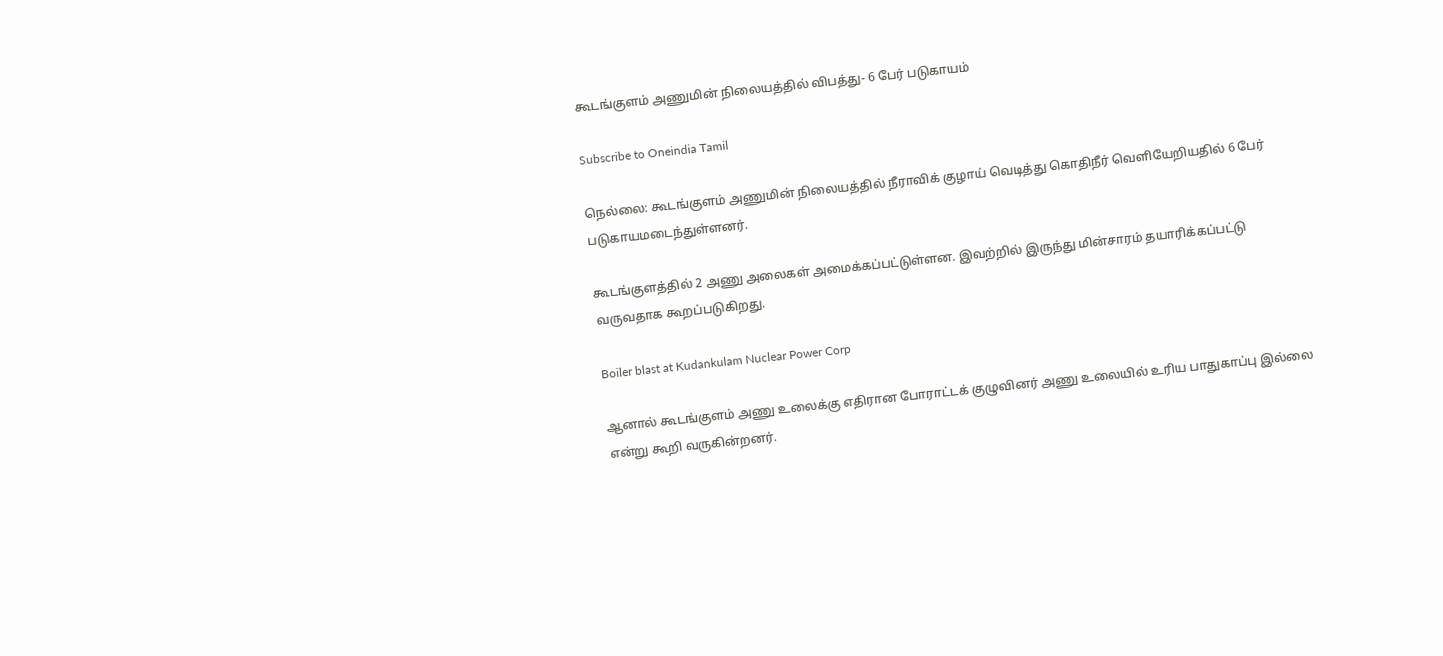கூடங்குளம் அணுமின் நிலையத்தில் விபத்து- 6 பேர் படுகாயம்

Subscribe to Oneindia Tamil

நெல்லை: கூடங்குளம் அணுமின் நிலையத்தில் நீராவிக் குழாய் வெடித்து கொதிநீர் வெளியேறியதில் 6 பேர் படுகாயமடைந்துள்ளனர்.

கூடங்குளத்தில் 2 அணு அலைகள் அமைக்கப்பட்டுள்ளன. இவற்றில் இருந்து மின்சாரம் தயாரிக்கப்பட்டு வருவதாக கூறப்படுகிறது.

Boiler blast at Kudankulam Nuclear Power Corp

ஆனால் கூடங்குளம் அணு உலைக்கு எதிரான போராட்டக் குழுவினர் அணு உலையில் உரிய பாதுகாப்பு இல்லை என்று கூறி வருகின்றனர்.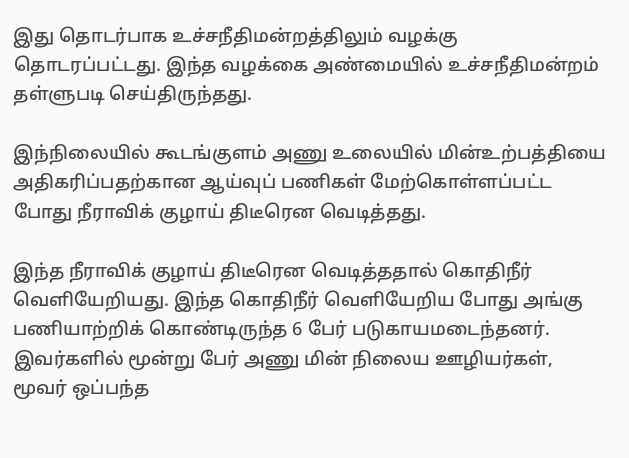இது தொடர்பாக உச்சநீதிமன்றத்திலும் வழக்கு தொடரப்பட்டது. இந்த வழக்கை அண்மையில் உச்சநீதிமன்றம் தள்ளுபடி செய்திருந்தது.

இந்நிலையில் கூடங்குளம் அணு உலையில் மின்உற்பத்தியை அதிகரிப்பதற்கான ஆய்வுப் பணிகள் மேற்கொள்ளப்பட்ட போது நீராவிக் குழாய் திடீரென வெடித்தது.

இந்த நீராவிக் குழாய் திடீரென வெடித்ததால் கொதிநீர் வெளியேறியது. இந்த கொதிநீர் வெளியேறிய போது அங்கு பணியாற்றிக் கொண்டிருந்த 6 பேர் படுகாயமடைந்தனர். இவர்களில் மூன்று பேர் அணு மின் நிலைய ஊழியர்கள், மூவர் ஒப்பந்த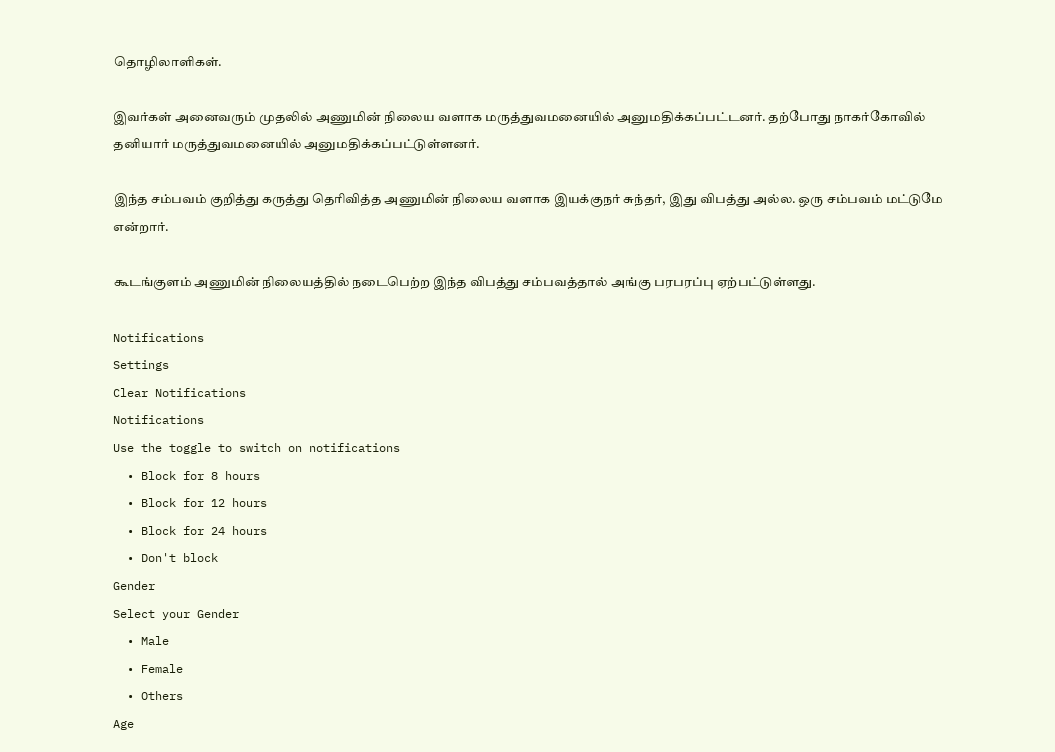தொழிலாளிகள்.

இவர்கள் அனைவரும் முதலில் அணுமின் நிலைய வளாக மருத்துவமனையில் அனுமதிக்கப்பட்டனர். தற்போது நாகர்கோவில் தனியார் மருத்துவமனையில் அனுமதிக்கப்பட்டுள்ளனர்.

இந்த சம்பவம் குறித்து கருத்து தெரிவித்த அணுமின் நிலைய வளாக இயக்குநர் சுந்தர், இது விபத்து அல்ல. ஒரு சம்பவம் மட்டுமே என்றார்.

கூடங்குளம் அணுமின் நிலையத்தில் நடைபெற்ற இந்த விபத்து சம்பவத்தால் அங்கு பரபரப்பு ஏற்பட்டுள்ளது.

Notifications
Settings
Clear Notifications
Notifications
Use the toggle to switch on notifications
  • Block for 8 hours
  • Block for 12 hours
  • Block for 24 hours
  • Don't block
Gender
Select your Gender
  • Male
  • Female
  • Others
Age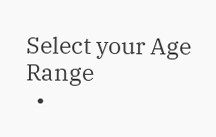Select your Age Range
  •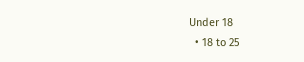Under 18
  • 18 to 25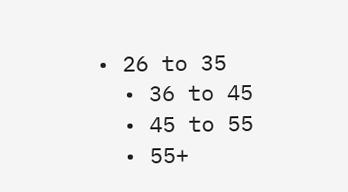• 26 to 35
  • 36 to 45
  • 45 to 55
  • 55+